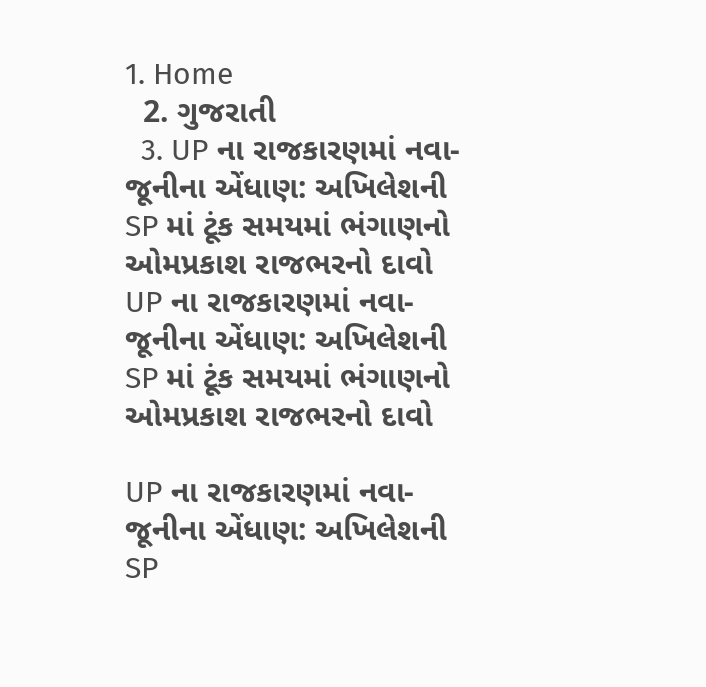1. Home
  2. ગુજરાતી
  3. UP ના રાજકારણમાં નવા-જૂનીના એંધાણ: અખિલેશની SP માં ટૂંક સમયમાં ભંગાણનો ઓમપ્રકાશ રાજભરનો દાવો
UP ના રાજકારણમાં નવા-જૂનીના એંધાણ: અખિલેશની SP માં ટૂંક સમયમાં ભંગાણનો ઓમપ્રકાશ રાજભરનો દાવો

UP ના રાજકારણમાં નવા-જૂનીના એંધાણ: અખિલેશની SP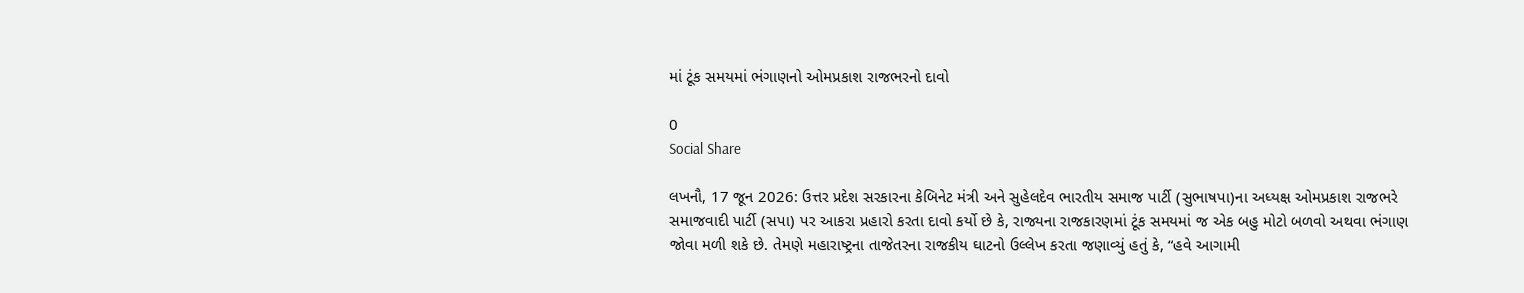માં ટૂંક સમયમાં ભંગાણનો ઓમપ્રકાશ રાજભરનો દાવો

0
Social Share

લખનૌ, 17 જૂન 2026: ઉત્તર પ્રદેશ સરકારના કેબિનેટ મંત્રી અને સુહેલદેવ ભારતીય સમાજ પાર્ટી (સુભાષપા)ના અધ્યક્ષ ઓમપ્રકાશ રાજભરે સમાજવાદી પાર્ટી (સપા) પર આકરા પ્રહારો કરતા દાવો કર્યો છે કે, રાજ્યના રાજકારણમાં ટૂંક સમયમાં જ એક બહુ મોટો બળવો અથવા ભંગાણ જોવા મળી શકે છે. તેમણે મહારાષ્ટ્રના તાજેતરના રાજકીય ઘાટનો ઉલ્લેખ કરતા જણાવ્યું હતું કે, “હવે આગામી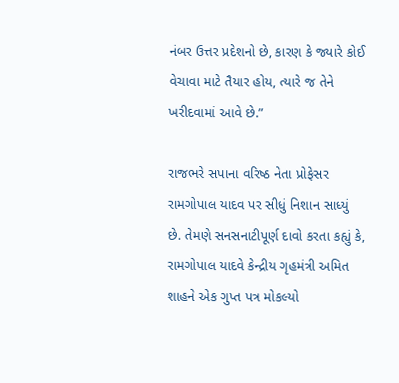નંબર ઉત્તર પ્રદેશનો છે, કારણ કે જ્યારે કોઈ વેચાવા માટે તૈયાર હોય, ત્યારે જ તેને ખરીદવામાં આવે છે.”

રાજભરે સપાના વરિષ્ઠ નેતા પ્રોફેસર રામગોપાલ યાદવ પર સીધું નિશાન સાધ્યું છે. તેમણે સનસનાટીપૂર્ણ દાવો કરતા કહ્યું કે, રામગોપાલ યાદવે કેન્દ્રીય ગૃહમંત્રી અમિત શાહને એક ગુપ્ત પત્ર મોકલ્યો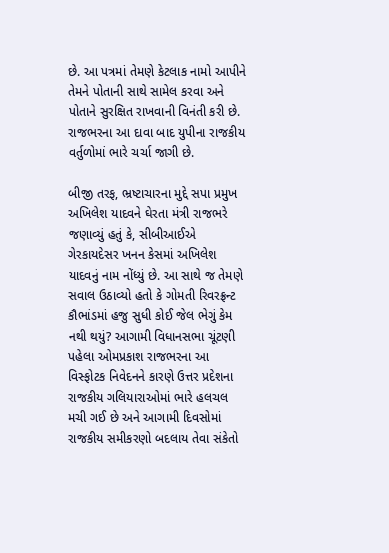છે. આ પત્રમાં તેમણે કેટલાક નામો આપીને તેમને પોતાની સાથે સામેલ કરવા અને પોતાને સુરક્ષિત રાખવાની વિનંતી કરી છે. રાજભરના આ દાવા બાદ યુપીના રાજકીય વર્તુળોમાં ભારે ચર્ચા જાગી છે.

બીજી તરફ, ભ્રષ્ટાચારના મુદ્દે સપા પ્રમુખ અખિલેશ યાદવને ઘેરતા મંત્રી રાજભરે જણાવ્યું હતું કે, સીબીઆઈએ ગેરકાયદેસર ખનન કેસમાં અખિલેશ યાદવનું નામ નોંધ્યું છે. આ સાથે જ તેમણે સવાલ ઉઠાવ્યો હતો કે ગોમતી રિવરફ્રન્ટ કૌભાંડમાં હજુ સુધી કોઈ જેલ ભેગું કેમ નથી થયું? આગામી વિધાનસભા ચૂંટણી પહેલા ઓમપ્રકાશ રાજભરના આ વિસ્ફોટક નિવેદનને કારણે ઉત્તર પ્રદેશના રાજકીય ગલિયારાઓમાં ભારે હલચલ મચી ગઈ છે અને આગામી દિવસોમાં રાજકીય સમીકરણો બદલાય તેવા સંકેતો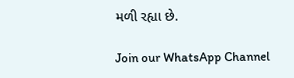મળી રહ્યા છે.

Join our WhatsApp Channel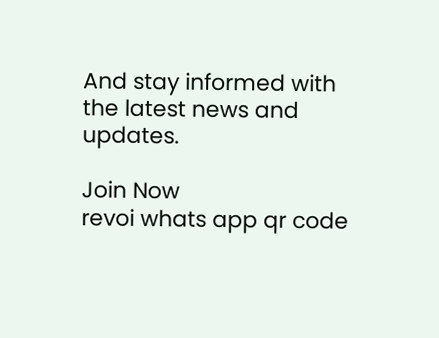And stay informed with the latest news and updates.

Join Now
revoi whats app qr code